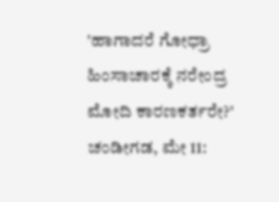'ಹಾಗಾದರೆ ಗೋಧ್ರಾ ಹಿಂಸಾಚಾರಕ್ಕೆ ನರೇಂದ್ರ ಮೋದಿ ಕಾರಣಕರ್ತರೇ?'
ಚಂಡೀಗಡ, ಮೇ 11: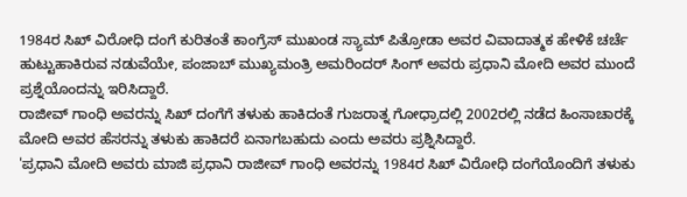1984ರ ಸಿಖ್ ವಿರೋಧಿ ದಂಗೆ ಕುರಿತಂತೆ ಕಾಂಗ್ರೆಸ್ ಮುಖಂಡ ಸ್ಯಾಮ್ ಪಿತ್ರೋಡಾ ಅವರ ವಿವಾದಾತ್ಮಕ ಹೇಳಿಕೆ ಚರ್ಚೆ ಹುಟ್ಟುಹಾಕಿರುವ ನಡುವೆಯೇ, ಪಂಜಾಬ್ ಮುಖ್ಯಮಂತ್ರಿ ಅಮರಿಂದರ್ ಸಿಂಗ್ ಅವರು ಪ್ರಧಾನಿ ಮೋದಿ ಅವರ ಮುಂದೆ ಪ್ರಶ್ನೆಯೊಂದನ್ನು ಇರಿಸಿದ್ದಾರೆ.
ರಾಜೀವ್ ಗಾಂಧಿ ಅವರನ್ನು ಸಿಖ್ ದಂಗೆಗೆ ತಳುಕು ಹಾಕಿದಂತೆ ಗುಜರಾತ್ನ ಗೋಧ್ರಾದಲ್ಲಿ 2002ರಲ್ಲಿ ನಡೆದ ಹಿಂಸಾಚಾರಕ್ಕೆ ಮೋದಿ ಅವರ ಹೆಸರನ್ನು ತಳುಕು ಹಾಕಿದರೆ ಏನಾಗಬಹುದು ಎಂದು ಅವರು ಪ್ರಶ್ನಿಸಿದ್ದಾರೆ.
'ಪ್ರಧಾನಿ ಮೋದಿ ಅವರು ಮಾಜಿ ಪ್ರಧಾನಿ ರಾಜೀವ್ ಗಾಂಧಿ ಅವರನ್ನು 1984ರ ಸಿಖ್ ವಿರೋಧಿ ದಂಗೆಯೊಂದಿಗೆ ತಳುಕು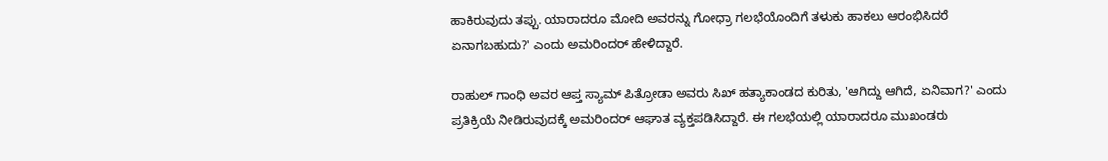ಹಾಕಿರುವುದು ತಪ್ಪು. ಯಾರಾದರೂ ಮೋದಿ ಅವರನ್ನು ಗೋಧ್ರಾ ಗಲಭೆಯೊಂದಿಗೆ ತಳುಕು ಹಾಕಲು ಆರಂಭಿಸಿದರೆ ಏನಾಗಬಹುದು?' ಎಂದು ಅಮರಿಂದರ್ ಹೇಳಿದ್ದಾರೆ.

ರಾಹುಲ್ ಗಾಂಧಿ ಅವರ ಆಪ್ತ ಸ್ಯಾಮ್ ಪಿತ್ರೋಡಾ ಅವರು ಸಿಖ್ ಹತ್ಯಾಕಾಂಡದ ಕುರಿತು, 'ಆಗಿದ್ದು ಆಗಿದೆ, ಏನಿವಾಗ?' ಎಂದು ಪ್ರತಿಕ್ರಿಯೆ ನೀಡಿರುವುದಕ್ಕೆ ಅಮರಿಂದರ್ ಆಘಾತ ವ್ಯಕ್ತಪಡಿಸಿದ್ದಾರೆ. ಈ ಗಲಭೆಯಲ್ಲಿ ಯಾರಾದರೂ ಮುಖಂಡರು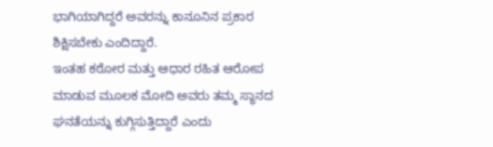ಭಾಗಿಯಾಗಿದ್ದರೆ ಅವರನ್ನು ಕಾನೂನಿನ ಪ್ರಕಾರ ಶಿಕ್ಷಿಸಬೇಕು ಎಂದಿದ್ದಾರೆ.
ಇಂತಹ ಕಠೋರ ಮತ್ತು ಆಧಾರ ರಹಿತ ಆರೋಪ ಮಾಡುವ ಮೂಲಕ ಮೋದಿ ಅವರು ತಮ್ಮ ಸ್ಥಾನದ ಘನತೆಯನ್ನು ಕುಗ್ಗಿಸುತ್ತಿದ್ದಾರೆ ಎಂದು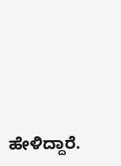ಹೇಳಿದ್ದಾರೆ.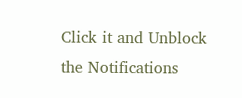Click it and Unblock the Notifications